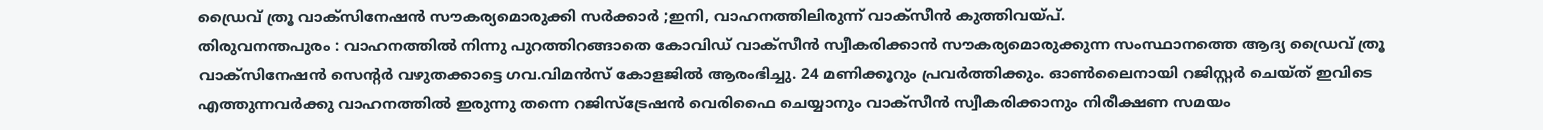ഡ്രൈവ് ത്രൂ വാക്സിനേഷൻ സൗകര്യമൊരുക്കി സർക്കാർ ;ഇനി, വാഹനത്തിലിരുന്ന് വാക്സീൻ കുത്തിവയ്പ്.
തിരുവനന്തപുരം : വാഹനത്തിൽ നിന്നു പുറത്തിറങ്ങാതെ കോവിഡ് വാക്സീൻ സ്വീകരിക്കാൻ സൗകര്യമൊരുക്കുന്ന സംസ്ഥാനത്തെ ആദ്യ ഡ്രൈവ് ത്രൂ വാക്സിനേഷൻ സെന്റർ വഴുതക്കാട്ടെ ഗവ.വിമൻസ് കോളജിൽ ആരംഭിച്ചു. 24 മണിക്കൂറും പ്രവർത്തിക്കും. ഓൺലൈനായി റജിസ്റ്റർ ചെയ്ത് ഇവിടെ എത്തുന്നവർക്കു വാഹനത്തിൽ ഇരുന്നു തന്നെ റജിസ്ട്രേഷൻ വെരിഫൈ ചെയ്യാനും വാക്സീൻ സ്വീകരിക്കാനും നിരീക്ഷണ സമയം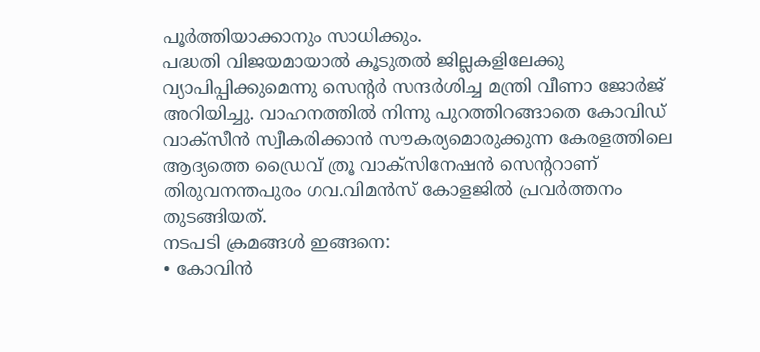പൂർത്തിയാക്കാനും സാധിക്കും.
പദ്ധതി വിജയമായാൽ കൂടുതൽ ജില്ലകളിലേക്കു വ്യാപിപ്പിക്കുമെന്നു സെന്റർ സന്ദർശിച്ച മന്ത്രി വീണാ ജോർജ് അറിയിച്ചു. വാഹനത്തിൽ നിന്നു പുറത്തിറങ്ങാതെ കോവിഡ് വാക്സീൻ സ്വീകരിക്കാൻ സൗകര്യമൊരുക്കുന്ന കേരളത്തിലെ ആദ്യത്തെ ഡ്രൈവ് ത്രൂ വാക്സിനേഷൻ സെന്ററാണ് തിരുവനന്തപുരം ഗവ.വിമൻസ് കോളജിൽ പ്രവർത്തനം തുടങ്ങിയത്.
നടപടി ക്രമങ്ങൾ ഇങ്ങനെ:
• കോവിൻ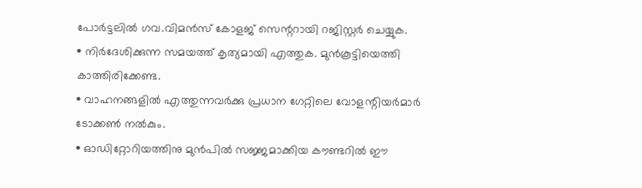പോർട്ടലിൽ ഗവ.വിമൻസ് കോളജ് സെന്ററായി റജിസ്റ്റർ ചെയ്യുക.
• നിർദേശിക്കുന്ന സമയത്ത് കൃത്യമായി എത്തുക. മുൻകൂട്ടിയെത്തി കാത്തിരിക്കേണ്ട.
• വാഹനങ്ങളിൽ എത്തുന്നവർക്കു പ്രധാന ഗേറ്റിലെ വോളന്റിയർമാർ ടോക്കൺ നൽകും.
• ഓഡിറ്റോറിയത്തിനു മുൻപിൽ സജ്ജമാക്കിയ കൗണ്ടറിൽ ഈ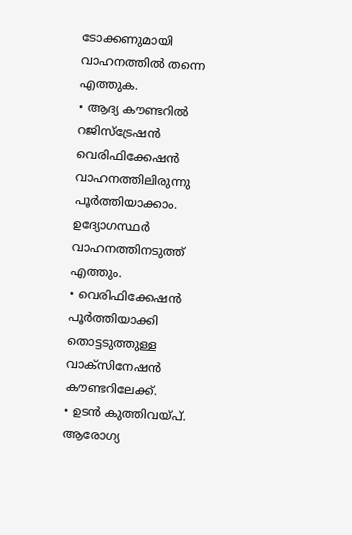ടോക്കണുമായി വാഹനത്തിൽ തന്നെ എത്തുക.
• ആദ്യ കൗണ്ടറിൽ റജിസ്ട്രേഷൻ വെരിഫിക്കേഷൻ വാഹനത്തിലിരുന്നു പൂർത്തിയാക്കാം. ഉദ്യോഗസ്ഥർ വാഹനത്തിനടുത്ത് എത്തും.
• വെരിഫിക്കേഷൻ പൂർത്തിയാക്കി തൊട്ടടുത്തുള്ള വാക്സിനേഷൻ കൗണ്ടറിലേക്ക്.
• ഉടൻ കുത്തിവയ്പ്. ആരോഗ്യ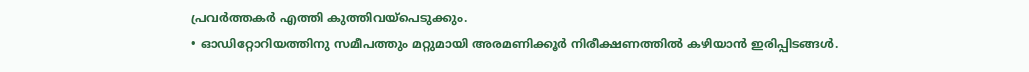പ്രവർത്തകർ എത്തി കുത്തിവയ്പെടുക്കും.
• ഓഡിറ്റോറിയത്തിനു സമീപത്തും മറ്റുമായി അരമണിക്കൂർ നിരീക്ഷണത്തിൽ കഴിയാൻ ഇരിപ്പിടങ്ങൾ.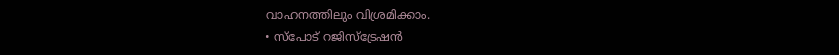വാഹനത്തിലും വിശ്രമിക്കാം.
• സ്പോട് റജിസ്ട്രേഷൻ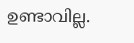ഉണ്ടാവില്ല.